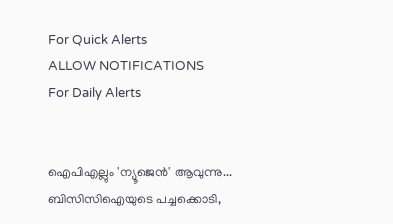For Quick Alerts
ALLOW NOTIFICATIONS
For Daily Alerts


ഐപിഎല്ലും 'ന്യൂജെന്‍' ആവുന്നു... ബിസിസിഐയുടെ പച്ചക്കൊടി,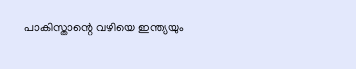പാകിസ്താന്റെ വഴിയെ ഇന്ത്യയും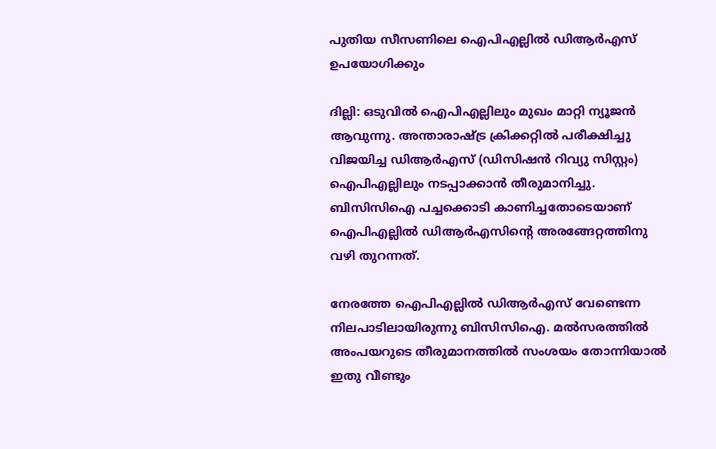പുതിയ സീസണിലെ ഐപിഎല്ലില്‍ ഡിആര്‍എസ് ഉപയോഗിക്കും

ദില്ലി: ഒടുവില്‍ ഐപിഎല്ലിലും മുഖം മാറ്റി ന്യൂജന്‍ ആവുന്നു. അന്താരാഷ്ട്ര ക്രിക്കറ്റില്‍ പരീക്ഷിച്ചു വിജയിച്ച ഡിആര്‍എസ് (ഡിസിഷന്‍ റിവ്യു സിസ്റ്റം) ഐപിഎല്ലിലും നടപ്പാക്കാന്‍ തീരുമാനിച്ചു. ബിസിസിഐ പച്ചക്കൊടി കാണിച്ചതോടെയാണ് ഐപിഎല്ലില്‍ ഡിആര്‍എസിന്റെ അരങ്ങേറ്റത്തിനു വഴി തുറന്നത്.

നേരത്തേ ഐപിഎല്ലില്‍ ഡിആര്‍എസ് വേണ്ടെന്ന നിലപാടിലായിരുന്നു ബിസിസിഐ. മല്‍സരത്തില്‍ അംപയറുടെ തീരുമാനത്തില്‍ സംശയം തോന്നിയാല്‍ ഇതു വീണ്ടും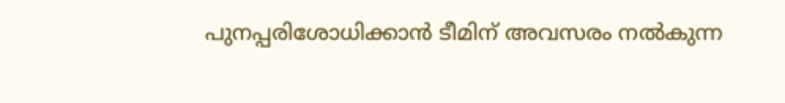പുനപ്പരിശോധിക്കാന്‍ ടീമിന് അവസരം നല്‍കുന്ന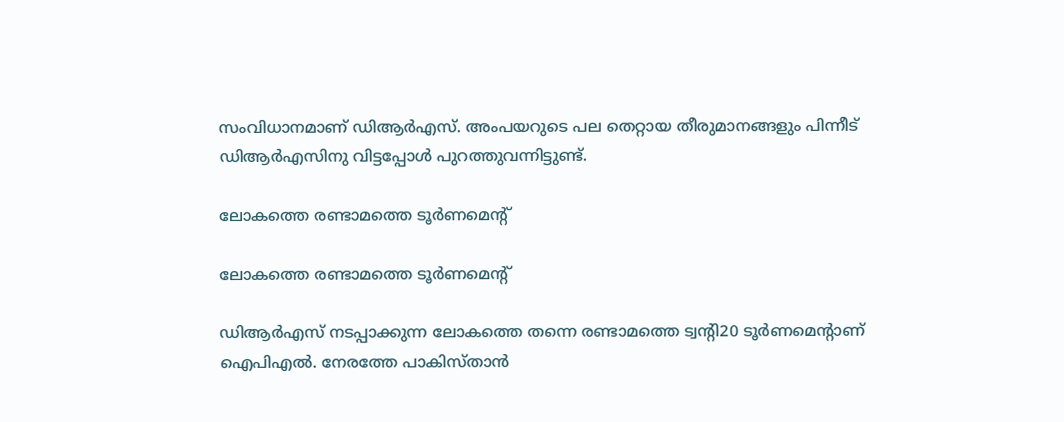സംവിധാനമാണ് ഡിആര്‍എസ്. അംപയറുടെ പല തെറ്റായ തീരുമാനങ്ങളും പിന്നീട് ഡിആര്‍എസിനു വിട്ടപ്പോള്‍ പുറത്തുവന്നിട്ടുണ്ട്.

ലോകത്തെ രണ്ടാമത്തെ ടൂര്‍ണമെന്റ്

ലോകത്തെ രണ്ടാമത്തെ ടൂര്‍ണമെന്റ്

ഡിആര്‍എസ് നടപ്പാക്കുന്ന ലോകത്തെ തന്നെ രണ്ടാമത്തെ ട്വന്റി20 ടൂര്‍ണമെന്റാണ് ഐപിഎല്‍. നേരത്തേ പാകിസ്താന്‍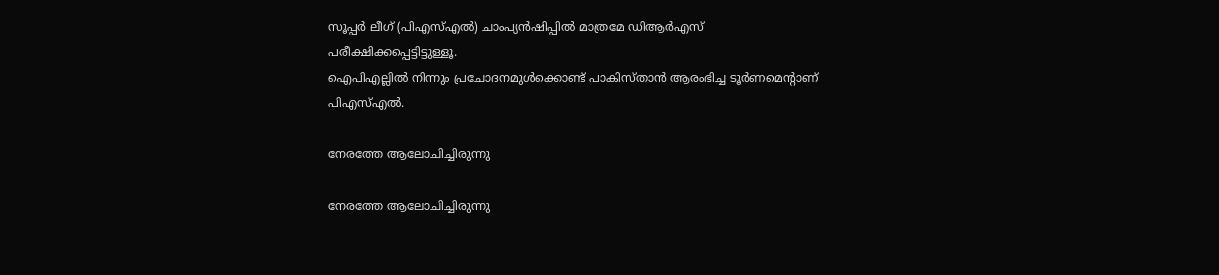സൂപ്പര്‍ ലീഗ് (പിഎസ്എല്‍) ചാംപ്യന്‍ഷിപ്പില്‍ മാത്രമേ ഡിആര്‍എസ് പരീക്ഷിക്കപ്പെട്ടിട്ടുള്ളൂ.
ഐപിഎല്ലില്‍ നിന്നും പ്രചോദനമുള്‍ക്കൊണ്ട് പാകിസ്താന്‍ ആരംഭിച്ച ടൂര്‍ണമെന്റാണ് പിഎസ്എല്‍.

നേരത്തേ ആലോചിച്ചിരുന്നു

നേരത്തേ ആലോചിച്ചിരുന്നു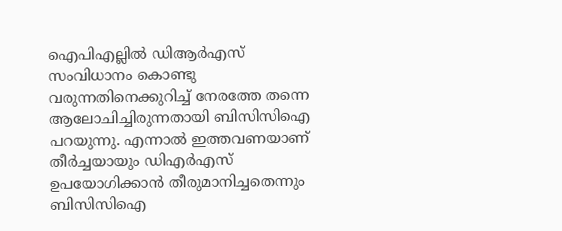ഐപിഎല്ലില്‍ ഡിആര്‍എസ് സംവിധാനം കൊണ്ടു വരുന്നതിനെക്കുറിച്ച് നേരത്തേ തന്നെ ആലോചിച്ചിരുന്നതായി ബിസിസിഐ പറയുന്നു. എന്നാല്‍ ഇത്തവണയാണ് തീര്‍ച്ചയായും ഡിഎര്‍എസ് ഉപയോഗിക്കാന്‍ തീരുമാനിച്ചതെന്നും ബിസിസിഐ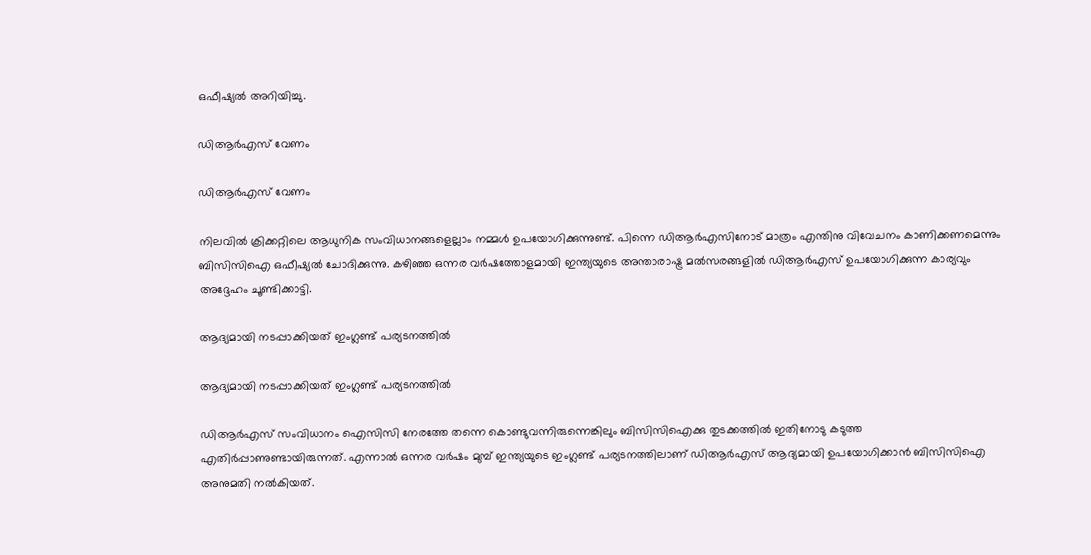ഒഫീഷ്യല്‍ അറിയിച്ചു.

ഡിആര്‍എസ് വേണം

ഡിആര്‍എസ് വേണം

നിലവില്‍ ക്രിക്കറ്റിലെ ആധുനിക സംവിധാനങ്ങളെല്ലാം നമ്മള്‍ ഉപയോഗിക്കുന്നുണ്ട്. പിന്നെ ഡിആര്‍എസിനോട് മാത്രം എന്തിനു വിവേചനം കാണിക്കണമെന്നും ബിസിസിഐ ഒഫീഷ്യല്‍ ചോദിക്കുന്നു. കഴിഞ്ഞ ഒന്നര വര്‍ഷത്തോളമായി ഇന്ത്യയുടെ അന്താരാഷ്ട്ര മല്‍സരങ്ങളില്‍ ഡിആര്‍എസ് ഉപയോഗിക്കുന്ന കാര്യവും അദ്ദേഹം ചൂണ്ടിക്കാട്ടി.

ആദ്യമായി നടപ്പാക്കിയത് ഇംഗ്ലണ്ട് പര്യടനത്തില്‍

ആദ്യമായി നടപ്പാക്കിയത് ഇംഗ്ലണ്ട് പര്യടനത്തില്‍

ഡിആര്‍എസ് സംവിധാനം ഐസിസി നേരത്തേ തന്നെ കൊണ്ടുവന്നിരുന്നെങ്കിലും ബിസിസിഐക്കു തുടക്കത്തില്‍ ഇതിനോടു കടുത്ത എതിര്‍പ്പാണുണ്ടായിരുന്നത്. എന്നാല്‍ ഒന്നര വര്‍ഷം മുമ്പ് ഇന്ത്യയുടെ ഇംഗ്ലണ്ട് പര്യടനത്തിലാണ് ഡിആര്‍എസ് ആദ്യമായി ഉപയോഗിക്കാന്‍ ബിസിസിഐ അനുമതി നല്‍കിയത്.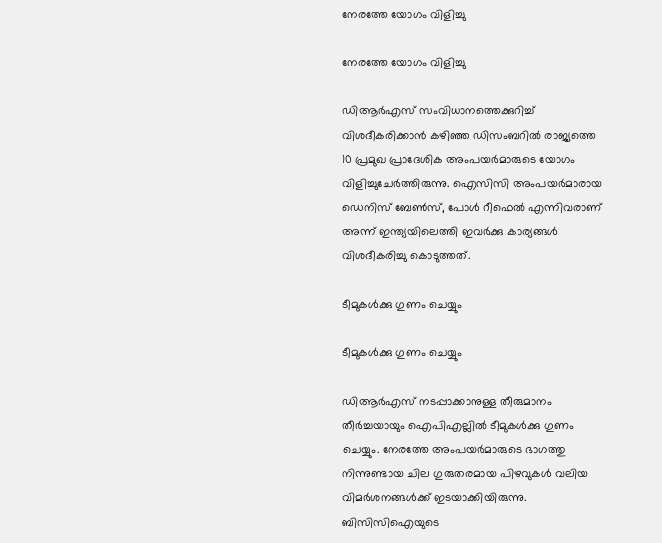നേരത്തേ യോഗം വിളിച്ചു

നേരത്തേ യോഗം വിളിച്ചു

ഡിആര്‍എസ് സംവിധാനത്തെക്കുറിച്ച് വിശദീകരിക്കാന്‍ കഴിഞ്ഞ ഡിസംബറില്‍ രാജ്യത്തെ 10 പ്രമുഖ പ്രാദേശിക അംപയര്‍മാരുടെ യോഗം വിളിച്ചുചേര്‍ത്തിരുന്നു. ഐസിസി അംപയര്‍മാരായ ഡെനിസ് ബേണ്‍സ്, പോള്‍ റീഫെല്‍ എന്നിവരാണ് അന്ന് ഇന്ത്യയിലെത്തി ഇവര്‍ക്കു കാര്യങ്ങള്‍ വിശദീകരിച്ചു കൊടുത്തത്.

ടീമുകള്‍ക്കു ഗുണം ചെയ്യും

ടീമുകള്‍ക്കു ഗുണം ചെയ്യും

ഡിആര്‍എസ് നടപ്പാക്കാനുള്ള തീരുമാനം തീര്‍ച്ചയായും ഐപിഎല്ലില്‍ ടീമുകള്‍ക്കു ഗുണം ചെയ്യും. നേരത്തേ അംപയര്‍മാരുടെ ഭാഗത്തു നിന്നുണ്ടായ ചില ഗുരുതരമായ പിഴവുകള്‍ വലിയ വിമര്‍ശനങ്ങള്‍ക്ക് ഇടയാക്കിയിരുന്നു.
ബിസിസിഐയുടെ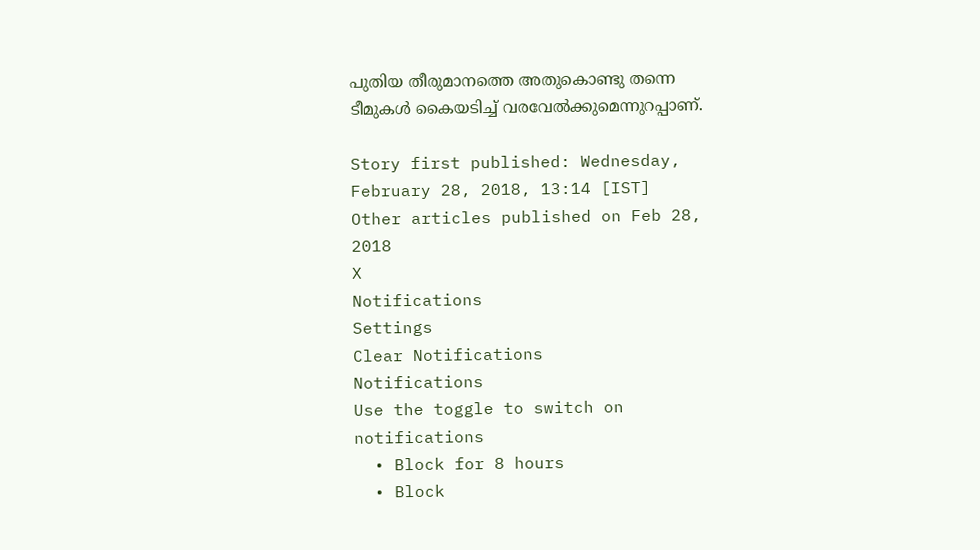പുതിയ തീരുമാനത്തെ അതുകൊണ്ടു തന്നെ ടീമുകള്‍ കൈയടിച്ച് വരവേല്‍ക്കുമെന്നുറപ്പാണ്.

Story first published: Wednesday, February 28, 2018, 13:14 [IST]
Other articles published on Feb 28, 2018
X
Notifications
Settings
Clear Notifications
Notifications
Use the toggle to switch on notifications
  • Block for 8 hours
  • Block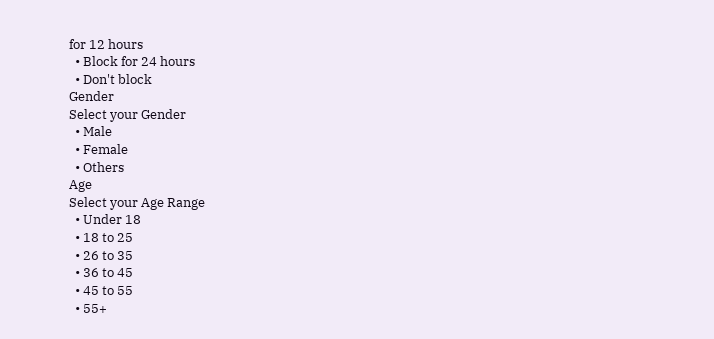for 12 hours
  • Block for 24 hours
  • Don't block
Gender
Select your Gender
  • Male
  • Female
  • Others
Age
Select your Age Range
  • Under 18
  • 18 to 25
  • 26 to 35
  • 36 to 45
  • 45 to 55
  • 55+